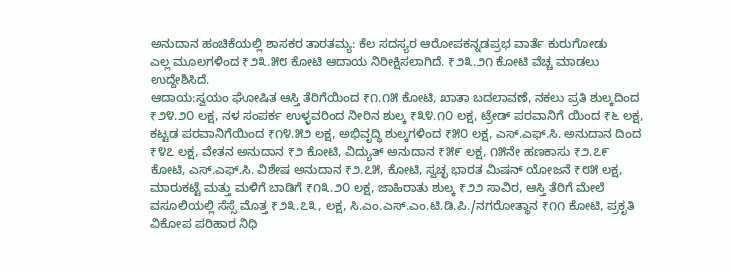ಅನುದಾನ ಹಂಚಿಕೆಯಲ್ಲಿ ಶಾಸಕರ ತಾರತಮ್ಯ: ಕೆಲ ಸದಸ್ಯರ ಆರೋಪಕನ್ನಡಪ್ರಭ ವಾರ್ತೆ ಕುರುಗೋಡು
ಎಲ್ಲ ಮೂಲಗಳಿಂದ ₹೨೩.೫೮ ಕೋಟಿ ಆದಾಯ ನಿರೀಕ್ಷಿಸಲಾಗಿದೆ. ₹೨೩.೨೧ ಕೋಟಿ ವೆಚ್ಚ ಮಾಡಲು ಉದ್ದೇಶಿಸಿದೆ.
ಆದಾಯ:ಸ್ವಯಂ ಘೋಷಿತ ಆಸ್ತಿ ತೆರಿಗೆಯಿಂದ ₹೧.೧೫ ಕೋಟಿ, ಖಾತಾ ಬದಲಾವಣೆ, ನಕಲು ಪ್ರತಿ ಶುಲ್ಕದಿಂದ ₹೨೪.೨೦ ಲಕ್ಷ, ನಳ ಸಂಪರ್ಕ ಉಳ್ಳವರಿಂದ ನೀರಿನ ಶುಲ್ಕ ₹೩೪.೧೦ ಲಕ್ಷ, ಟ್ರೇಡ್ ಪರವಾನಿಗೆ ಯಿಂದ ₹೬ ಲಕ್ಷ, ಕಟ್ಟಡ ಪರವಾನಿಗೆಯಿಂದ ₹೧೪.೫೨ ಲಕ್ಷ, ಅಭಿವೃದ್ಧಿ ಶುಲ್ಕಗಳಿಂದ ₹೫೦ ಲಕ್ಷ, ಎಸ್.ಎಫ್.ಸಿ. ಅನುದಾನ ದಿಂದ ₹೪೭ ಲಕ್ಷ, ವೇತನ ಅನುದಾನ ₹೨ ಕೋಟಿ, ವಿದ್ಯುತ್ ಅನುದಾನ ₹೫೯ ಲಕ್ಷ, ೧೫ನೇ ಹಣಕಾಸು ₹೨.೭೯ ಕೋಟಿ, ಎಸ್.ಎಫ್.ಸಿ. ವಿಶೇಷ ಅನುದಾನ ₹೨.೭೫, ಕೋಟಿ, ಸ್ವಚ್ಛ ಭಾರತ ಮಿಷನ್ ಯೋಜನೆ ₹೮೫ ಲಕ್ಷ, ಮಾರುಕಟ್ಟೆ ಮತ್ತು ಮಳಿಗೆ ಬಾಡಿಗೆ ₹೧೩.೨೦ ಲಕ್ಷ, ಜಾಹಿರಾತು ಶುಲ್ಕ ₹೨೨ ಸಾವಿರ, ಆಸ್ತಿ ತೆರಿಗೆ ಮೇಲೆ ವಸೂಲಿಯಲ್ಲಿ ಸೆಸ್ಸೆ ಮೊತ್ತ ₹೨೩.೭೩, ಲಕ್ಷ, ಸಿ.ಎಂ.ಎಸ್.ಎಂ.ಟಿ.ಡಿ.ಪಿ./ನಗರೋತ್ಥಾನ ₹೧೧ ಕೋಟಿ, ಪ್ರಕೃತಿ ವಿಕೋಪ ಪರಿಹಾರ ನಿಧಿ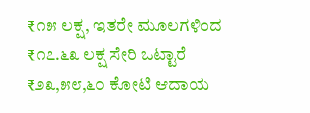₹೧೫ ಲಕ್ಷ, ಇತರೇ ಮೂಲಗಳಿಂದ ₹೧೭.೬೩ ಲಕ್ಷ ಸೇರಿ ಒಟ್ಟಾರೆ ₹೨೩,೫೮,೬೦ ಕೋಟಿ ಆದಾಯ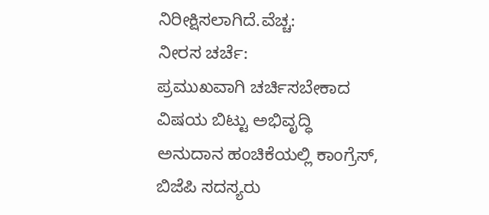ನಿರೀಕ್ಷಿಸಲಾಗಿದೆ.ವೆಚ್ಚ:
ನೀರಸ ಚರ್ಚೆ:
ಪ್ರಮುಖವಾಗಿ ಚರ್ಚಿಸಬೇಕಾದ ವಿಷಯ ಬಿಟ್ಟು ಅಭಿವೃದ್ಧಿ ಅನುದಾನ ಹಂಚಿಕೆಯಲ್ಲಿ ಕಾಂಗ್ರೆಸ್, ಬಿಜೆಪಿ ಸದಸ್ಯರು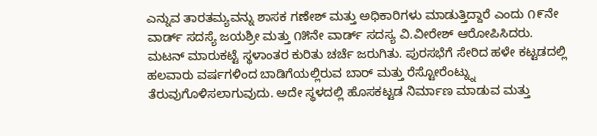ಎನ್ನುವ ತಾರತಮ್ಯವನ್ನು ಶಾಸಕ ಗಣೇಶ್ ಮತ್ತು ಅಧಿಕಾರಿಗಳು ಮಾಡುತ್ತಿದ್ದಾರೆ ಎಂದು ೧೯ನೇ ವಾರ್ಡ್ ಸದಸ್ಯೆ ಜಯಶ್ರೀ ಮತ್ತು ೧೫ನೇ ವಾರ್ಡ್ ಸದಸ್ಯ ವಿ.ವೀರೇಶ್ ಆರೋಪಿಸಿದರು.
ಮಟನ್ ಮಾರುಕಟ್ಟೆ ಸ್ಥಳಾಂತರ ಕುರಿತು ಚರ್ಚೆ ಜರುಗಿತು. ಪುರಸಭೆಗೆ ಸೇರಿದ ಹಳೇ ಕಟ್ಟಡದಲ್ಲಿ ಹಲವಾರು ವರ್ಷಗಳಿಂದ ಬಾಡಿಗೆಯಲ್ಲಿರುವ ಬಾರ್ ಮತ್ತು ರೆಸ್ಟೋರೆಂಟ್ನ್ನು ತೆರುವುಗೊಳಿಸಲಾಗುವುದು. ಅದೇ ಸ್ಥಳದಲ್ಲಿ ಹೊಸಕಟ್ಟಡ ನಿರ್ಮಾಣ ಮಾಡುವ ಮತ್ತು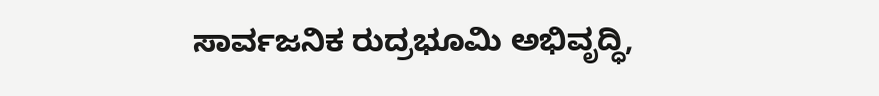ಸಾರ್ವಜನಿಕ ರುದ್ರಭೂಮಿ ಅಭಿವೃದ್ಧಿ,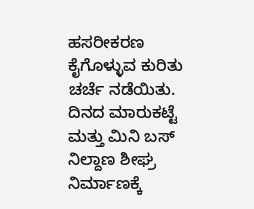ಹಸರೀಕರಣ ಕೈಗೊಳ್ಳುವ ಕುರಿತು ಚರ್ಚೆ ನಡೆಯಿತು. ದಿನದ ಮಾರುಕಟ್ಟೆ ಮತ್ತು ಮಿನಿ ಬಸ್ ನಿಲ್ದಾಣ ಶೀಘ್ರ ನಿರ್ಮಾಣಕ್ಕೆ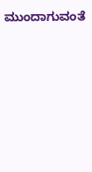ಮುಂದಾಗುವಂತೆ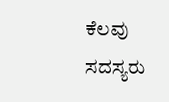ಕೆಲವು ಸದಸ್ಯರು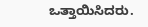ಒತ್ತಾಯಿಸಿದರು.